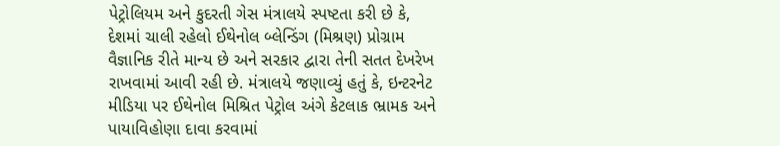પેટ્રોલિયમ અને કુદરતી ગેસ મંત્રાલયે સ્પષ્ટતા કરી છે કે, દેશમાં ચાલી રહેલો ઈથેનોલ બ્લેન્ડિંગ (મિશ્રણ) પ્રોગ્રામ વૈજ્ઞાનિક રીતે માન્ય છે અને સરકાર દ્વારા તેની સતત દેખરેખ રાખવામાં આવી રહી છે. મંત્રાલયે જણાવ્યું હતું કે, ઇન્ટરનેટ મીડિયા પર ઈથેનોલ મિશ્રિત પેટ્રોલ અંગે કેટલાક ભ્રામક અને પાયાવિહોણા દાવા કરવામાં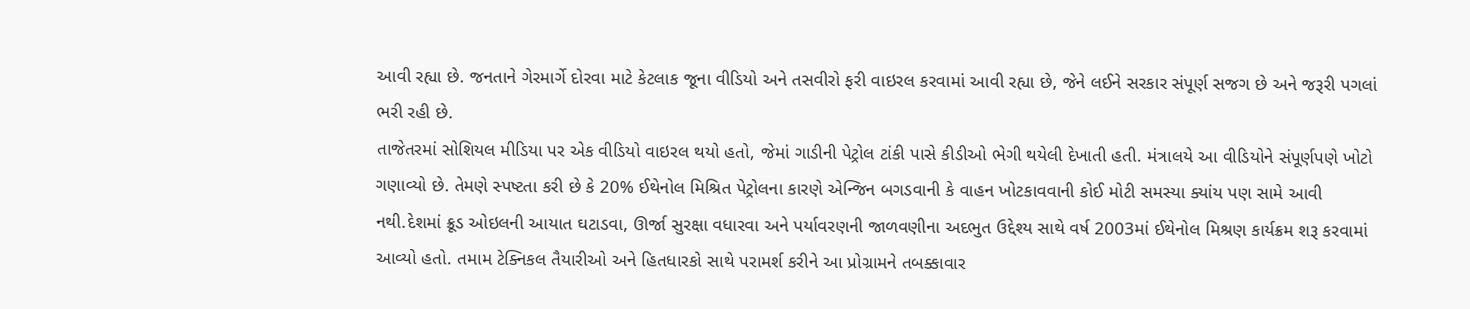આવી રહ્યા છે. જનતાને ગેરમાર્ગે દોરવા માટે કેટલાક જૂના વીડિયો અને તસવીરો ફરી વાઇરલ કરવામાં આવી રહ્યા છે, જેને લઈને સરકાર સંપૂર્ણ સજગ છે અને જરૂરી પગલાં ભરી રહી છે.
તાજેતરમાં સોશિયલ મીડિયા પર એક વીડિયો વાઇરલ થયો હતો, જેમાં ગાડીની પેટ્રોલ ટાંકી પાસે કીડીઓ ભેગી થયેલી દેખાતી હતી. મંત્રાલયે આ વીડિયોને સંપૂર્ણપણે ખોટો ગણાવ્યો છે. તેમણે સ્પષ્ટતા કરી છે કે 20% ઈથેનોલ મિશ્રિત પેટ્રોલના કારણે એન્જિન બગડવાની કે વાહન ખોટકાવવાની કોઈ મોટી સમસ્યા ક્યાંય પણ સામે આવી નથી.દેશમાં ક્રૂડ ઓઇલની આયાત ઘટાડવા, ઊર્જા સુરક્ષા વધારવા અને પર્યાવરણની જાળવણીના અદભુત ઉદ્દેશ્ય સાથે વર્ષ 2003માં ઈથેનોલ મિશ્રણ કાર્યક્રમ શરૂ કરવામાં આવ્યો હતો. તમામ ટેક્નિકલ તૈયારીઓ અને હિતધારકો સાથે પરામર્શ કરીને આ પ્રોગ્રામને તબક્કાવાર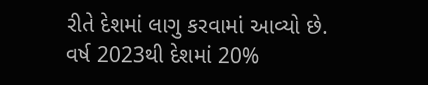રીતે દેશમાં લાગુ કરવામાં આવ્યો છે. વર્ષ 2023થી દેશમાં 20%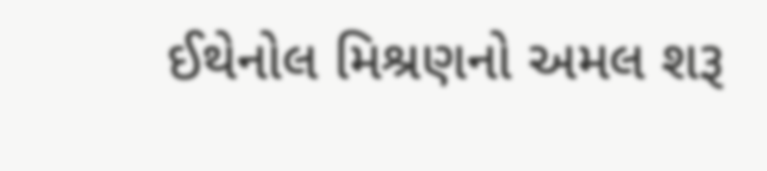ઈથેનોલ મિશ્રણનો અમલ શરૂ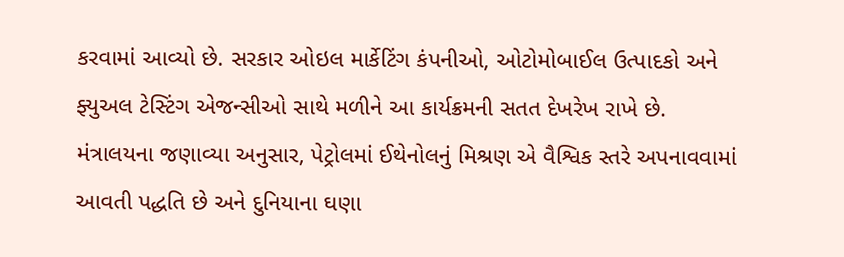કરવામાં આવ્યો છે. સરકાર ઓઇલ માર્કેટિંગ કંપનીઓ, ઓટોમોબાઈલ ઉત્પાદકો અને ફ્યુઅલ ટેસ્ટિંગ એજન્સીઓ સાથે મળીને આ કાર્યક્રમની સતત દેખરેખ રાખે છે.
મંત્રાલયના જણાવ્યા અનુસાર, પેટ્રોલમાં ઈથેનોલનું મિશ્રણ એ વૈશ્વિક સ્તરે અપનાવવામાં આવતી પદ્ધતિ છે અને દુનિયાના ઘણા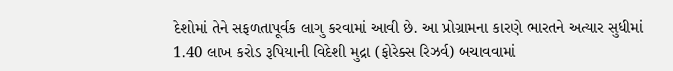દેશોમાં તેને સફળતાપૂર્વક લાગુ કરવામાં આવી છે. આ પ્રોગ્રામના કારણે ભારતને અત્યાર સુધીમાં 1.40 લાખ કરોડ રૂપિયાની વિદેશી મુદ્રા (ફોરેક્સ રિઝર્વ) બચાવવામાં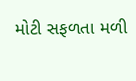મોટી સફળતા મળી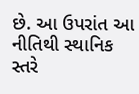છે. આ ઉપરાંત આ નીતિથી સ્થાનિક સ્તરે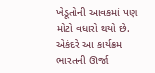ખેડૂતોની આવકમાં પણ મોટો વધારો થયો છે. એકંદરે આ કાર્યક્રમ ભારતની ઊર્જા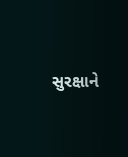સુરક્ષાને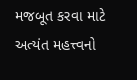મજબૂત કરવા માટે અત્યંત મહત્ત્વનો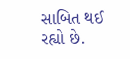સાબિત થઈ રહ્યો છે.